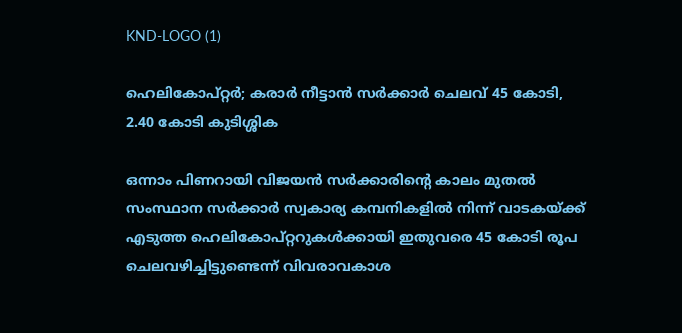KND-LOGO (1)

ഹെലികോപ്റ്റര്‍; കരാര്‍ നീട്ടാന്‍ സര്‍ക്കാര്‍ ചെലവ് 45 കോടി, 2.40 കോടി കുടിശ്ശിക

ഒന്നാം പിണറായി വിജയൻ സർക്കാരിന്റെ കാലം മുതൽ സംസ്ഥാന സർക്കാർ സ്വകാര്യ കമ്പനികളിൽ നിന്ന് വാടകയ്‌ക്ക് എടുത്ത ഹെലികോപ്റ്ററുകൾക്കായി ഇതുവരെ 45 കോടി രൂപ ചെലവഴിച്ചിട്ടുണ്ടെന്ന് വിവരാവകാശ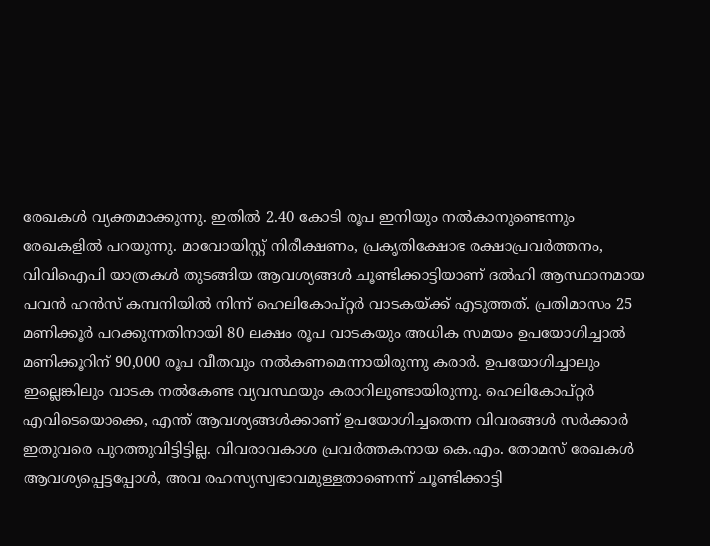രേഖകൾ വ്യക്തമാക്കുന്നു. ഇതിൽ 2.40 കോടി രൂപ ഇനിയും നൽകാനുണ്ടെന്നും രേഖകളിൽ പറയുന്നു. മാവോയിസ്റ്റ് നിരീക്ഷണം, പ്രകൃതിക്ഷോഭ രക്ഷാപ്രവർത്തനം, വിവിഐപി യാത്രകൾ തുടങ്ങിയ ആവശ്യങ്ങൾ ചൂണ്ടിക്കാട്ടിയാണ് ദൽഹി ആസ്ഥാനമായ പവൻ ഹൻസ് കമ്പനിയിൽ നിന്ന് ഹെലികോപ്റ്റർ വാടകയ്‌ക്ക് എടുത്തത്. പ്രതിമാസം 25 മണിക്കൂർ പറക്കുന്നതിനായി 80 ലക്ഷം രൂപ വാടകയും അധിക സമയം ഉപയോഗിച്ചാൽ മണിക്കൂറിന് 90,000 രൂപ വീതവും നൽകണമെന്നായിരുന്നു കരാർ. ഉപയോഗിച്ചാലും ഇല്ലെങ്കിലും വാടക നൽകേണ്ട വ്യവസ്ഥയും കരാറിലുണ്ടായിരുന്നു. ഹെലികോപ്റ്റർ എവിടെയൊക്കെ, എന്ത് ആവശ്യങ്ങൾക്കാണ് ഉപയോഗിച്ചതെന്ന വിവരങ്ങൾ സർക്കാർ ഇതുവരെ പുറത്തുവിട്ടിട്ടില്ല. വിവരാവകാശ പ്രവർത്തകനായ കെ.എം. തോമസ് രേഖകൾ ആവശ്യപ്പെട്ടപ്പോൾ, അവ രഹസ്യസ്വഭാവമുള്ളതാണെന്ന് ചൂണ്ടിക്കാട്ടി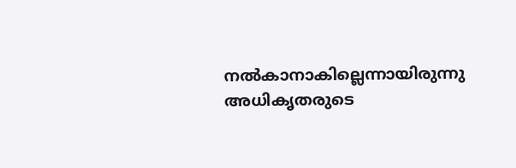നൽകാനാകില്ലെന്നായിരുന്നു അധികൃതരുടെ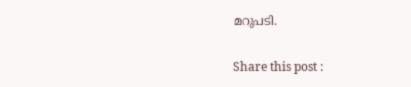മറുപടി.

Share this post :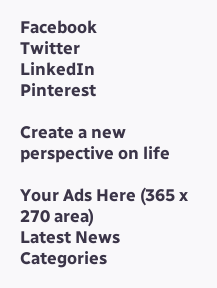Facebook
Twitter
LinkedIn
Pinterest

Create a new perspective on life

Your Ads Here (365 x 270 area)
Latest News
Categories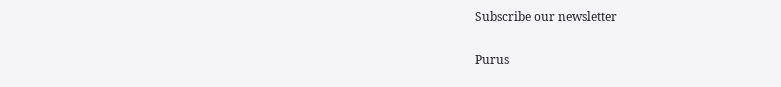Subscribe our newsletter

Purus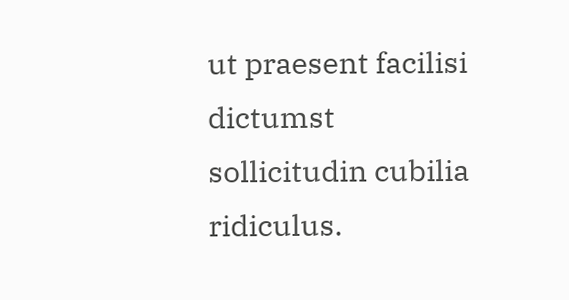ut praesent facilisi dictumst sollicitudin cubilia ridiculus.